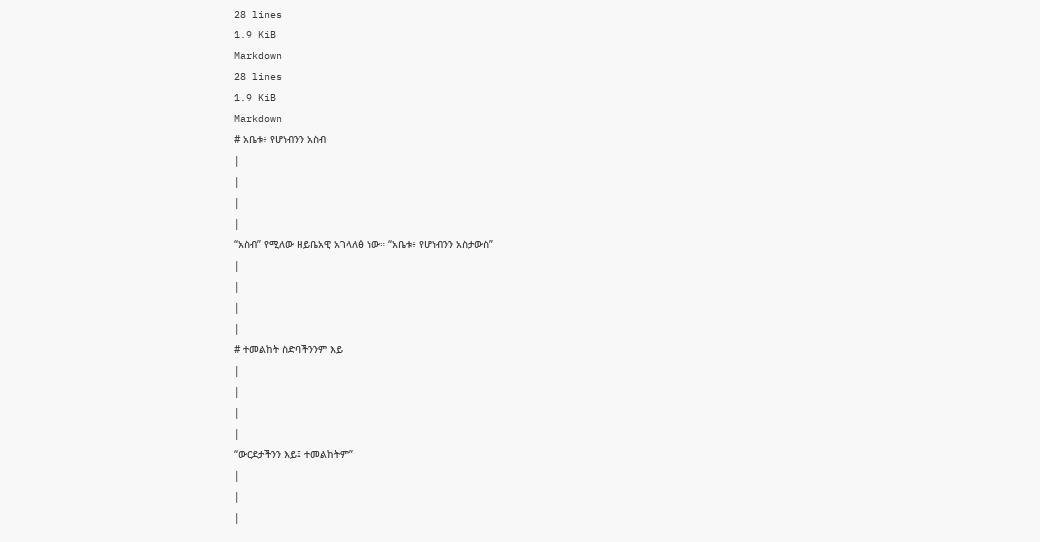28 lines
1.9 KiB
Markdown
28 lines
1.9 KiB
Markdown
# አቤቱ፥ የሆነብንን አስብ
|
|
|
|
“አስብ” የሚለው ዘይቤአዊ አገላለፅ ነው። “አቤቱ፥ የሆነብንን አስታውስ”
|
|
|
|
# ተመልከት ስድባችንንም እይ
|
|
|
|
“ውርደታችንን እይ፤ ተመልከትም”
|
|
|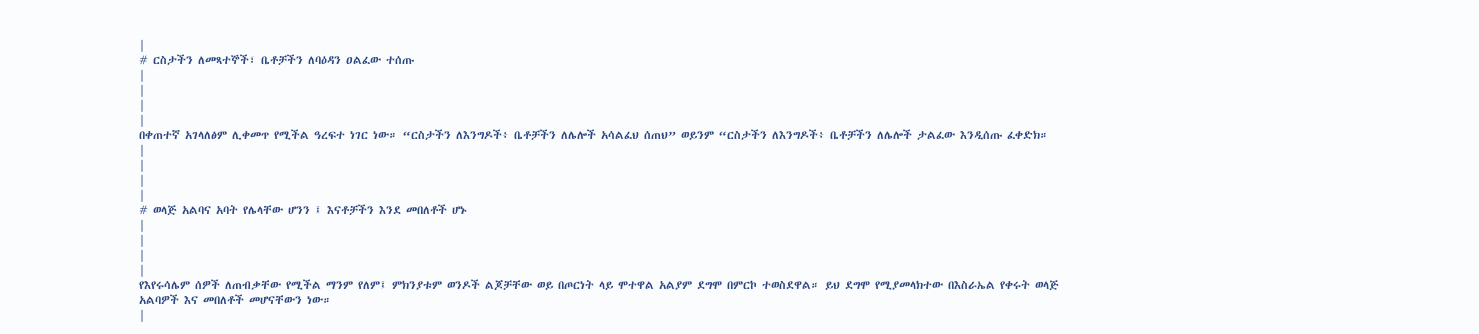|
# ርስታችን ለመጻተኞች፣ ቤቶቻችን ለባዕዳን ዐልፈው ተሰጡ
|
|
|
|
በቀጠተኛ አገላለፅም ሊቀመጥ የሚችል ዓረፍተ ነገር ነው። “ርስታችን ለእንግዶች፥ ቤቶቻችን ለሌሎች አሳልፈህ ሰጠህ” ወይንም “ርስታችን ለእንግዶች፥ ቤቶቻችን ለሌሎች ታልፈው እንዲሰጡ ፈቀድክ።
|
|
|
|
# ወላጅ አልባና አባት የሌላቸው ሆንን ፤ እናቶቻችን እንደ መበለቶች ሆኑ
|
|
|
|
የእየሩሳሌም ሰዎች ለጠብቃቸው የሚችል ማንም የለም፤ ምክንያቱም ወንዶች ልጆቻቸው ወይ በጦርነት ላይ ሞተዋል አልያም ደግሞ በምርኮ ተወስደዋል። ይህ ደግሞ የሚያመላክተው በእስራኤል የቀሩት ወላጅ አልባዎች እና መበለቶች መሆናቸውን ነው።
|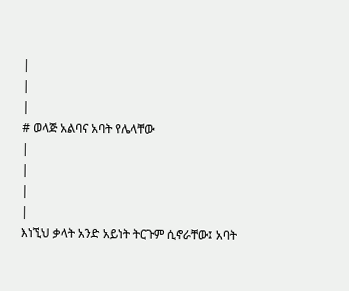|
|
|
# ወላጅ አልባና አባት የሌላቸው
|
|
|
|
እነኚህ ቃላት አንድ አይነት ትርጉም ሲኖራቸው፤ አባት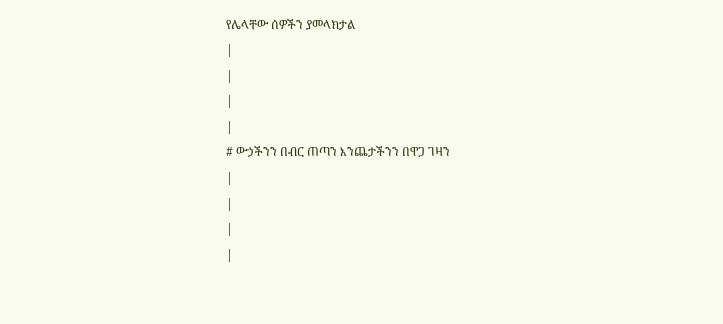የሌላቸው ሰዎችን ያመላክታል
|
|
|
|
# ውኃችንን በብር ጠጣን እንጨታችንን በዋጋ ገዛን
|
|
|
|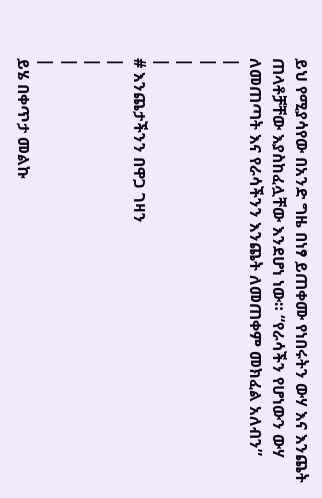ይህ የሚያሳየው በአንድ ግዜ በነፃ ይጠቀሙ የነበሩትን ውሃ እና እንጨት ጠላቶቻቸው እያስከፈሏቸው እንደሆነ ነው። “የራሳችን የሆነውን ውሃ ለመጠጣት እና የራሳችንን እንጨት ለመጠቀም መክፈል አለብን”
|
|
|
|
# እንጨታችንን በዋጋ ገዛን
|
|
|
|
ይሄ በቀጥታ መልኩ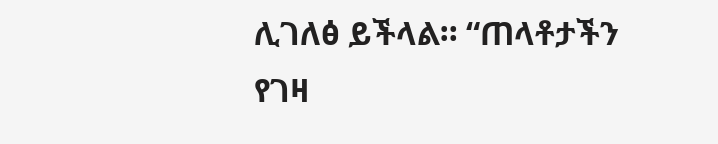ሊገለፅ ይችላል። “ጠላቶታችን የገዛ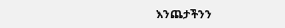እንጨታችንን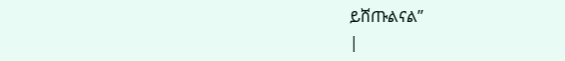ይሸጡልናል”
|